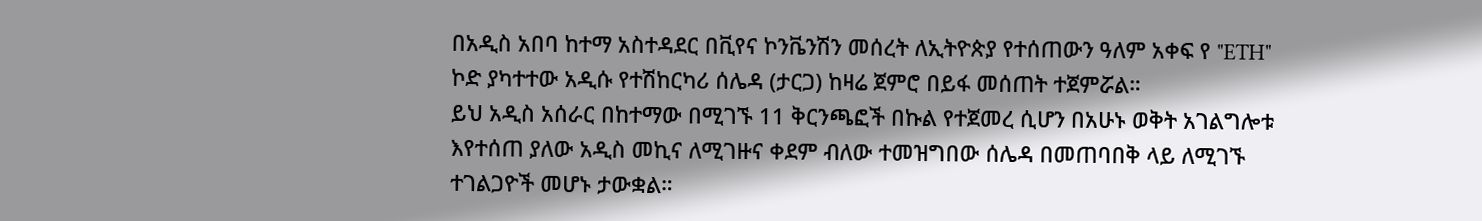በአዲስ አበባ ከተማ አስተዳደር በቪየና ኮንቬንሽን መሰረት ለኢትዮጵያ የተሰጠውን ዓለም አቀፍ የ "ETH" ኮድ ያካተተው አዲሱ የተሽከርካሪ ሰሌዳ (ታርጋ) ከዛሬ ጀምሮ በይፋ መሰጠት ተጀምሯል።
ይህ አዲስ አሰራር በከተማው በሚገኙ 11 ቅርንጫፎች በኩል የተጀመረ ሲሆን በአሁኑ ወቅት አገልግሎቱ እየተሰጠ ያለው አዲስ መኪና ለሚገዙና ቀደም ብለው ተመዝግበው ሰሌዳ በመጠባበቅ ላይ ለሚገኙ ተገልጋዮች መሆኑ ታውቋል።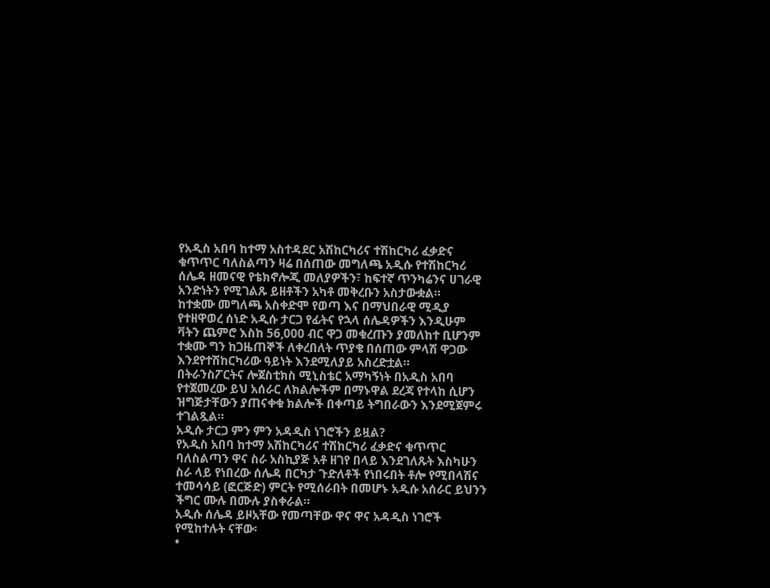የአዲስ አበባ ከተማ አስተዳደር አሽከርካሪና ተሽከርካሪ ፈቃድና ቁጥጥር ባለስልጣን ዛሬ በሰጠው መግለጫ አዲሱ የተሽከርካሪ ሰሌዳ ዘመናዊ የቴክኖሎጂ መለያዎችን፣ ከፍተኛ ጥንካሬንና ሀገራዊ አንድነትን የሚገልጹ ይዘቶችን አካቶ መቅረቡን አስታውቋል።
ከተቋሙ መግለጫ አስቀድሞ የወጣ እና በማህበራዊ ሚዲያ የተዘዋወረ ሰነድ አዲሱ ታርጋ የፊትና የኋላ ሰሌዳዎችን እንዲሁም ቫትን ጨምሮ እስከ 56,000 ብር ዋጋ መቁረጡን ያመለከተ ቢሆንም ተቋሙ ግን ከጋዜጠኞች ለቀረበለት ጥያቄ በሰጠው ምላሽ ዋጋው እንደየተሽከርካሪው ዓይነት እንደሚለያይ አስረድቷል።
በትራንስፖርትና ሎጀስቲክስ ሚኒስቴር አማካኝነት በአዲስ አበባ የተጀመረው ይህ አሰራር ለክልሎችም በማኑዋል ደረጃ የተላከ ሲሆን ዝግጅታቸውን ያጠናቀቁ ክልሎች በቀጣይ ትግበራውን እንደሚጀምሩ ተገልጿል።
አዲሱ ታርጋ ምን ምን አዳዲስ ነገሮችን ይዟል?
የአዲስ አበባ ከተማ አሽከርካሪና ተሽከርካሪ ፈቃድና ቁጥጥር ባለስልጣን ዋና ስራ አስኪያጅ አቶ ዘገየ በላይ እንደገለጹት እስካሁን ስራ ላይ የነበረው ሰሌዳ በርካታ ጉድለቶች የነበሩበት ቶሎ የሚበላሽና ተመሳሳይ (ፎርጅድ) ምርት የሚሰራበት በመሆኑ አዲሱ አሰራር ይህንን ችግር ሙሉ በሙሉ ያስቀራል።
አዲሱ ሰሌዳ ይዞአቸው የመጣቸው ዋና ዋና አዳዲስ ነገሮች የሚከተሉት ናቸው፡
•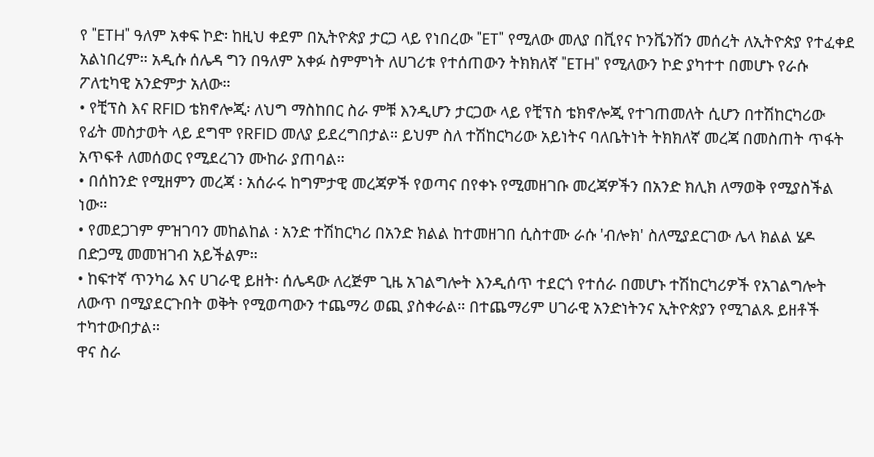የ "ETH" ዓለም አቀፍ ኮድ፡ ከዚህ ቀደም በኢትዮጵያ ታርጋ ላይ የነበረው "ET" የሚለው መለያ በቪየና ኮንቬንሽን መሰረት ለኢትዮጵያ የተፈቀደ አልነበረም። አዲሱ ሰሌዳ ግን በዓለም አቀፉ ስምምነት ለሀገሪቱ የተሰጠውን ትክክለኛ "ETH" የሚለውን ኮድ ያካተተ በመሆኑ የራሱ ፖለቲካዊ አንድምታ አለው።
• የቺፕስ እና RFID ቴክኖሎጂ፡ ለህግ ማስከበር ስራ ምቹ እንዲሆን ታርጋው ላይ የቺፕስ ቴክኖሎጂ የተገጠመለት ሲሆን በተሽከርካሪው የፊት መስታወት ላይ ደግሞ የRFID መለያ ይደረግበታል። ይህም ስለ ተሽከርካሪው አይነትና ባለቤትነት ትክክለኛ መረጃ በመስጠት ጥፋት አጥፍቶ ለመሰወር የሚደረገን ሙከራ ያጠባል።
• በሰከንድ የሚዘምን መረጃ ፡ አሰራሩ ከግምታዊ መረጃዎች የወጣና በየቀኑ የሚመዘገቡ መረጃዎችን በአንድ ክሊክ ለማወቅ የሚያስችል ነው።
• የመደጋገም ምዝገባን መከልከል ፡ አንድ ተሽከርካሪ በአንድ ክልል ከተመዘገበ ሲስተሙ ራሱ 'ብሎክ' ስለሚያደርገው ሌላ ክልል ሄዶ በድጋሚ መመዝገብ አይችልም።
• ከፍተኛ ጥንካሬ እና ሀገራዊ ይዘት፡ ሰሌዳው ለረጅም ጊዜ አገልግሎት እንዲሰጥ ተደርጎ የተሰራ በመሆኑ ተሽከርካሪዎች የአገልግሎት ለውጥ በሚያደርጉበት ወቅት የሚወጣውን ተጨማሪ ወጪ ያስቀራል። በተጨማሪም ሀገራዊ አንድነትንና ኢትዮጵያን የሚገልጹ ይዘቶች ተካተውበታል።
ዋና ስራ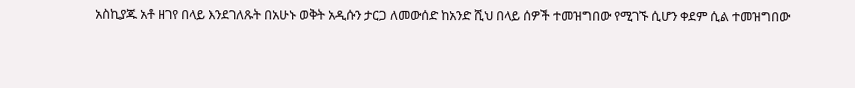አስኪያጁ አቶ ዘገየ በላይ እንደገለጹት በአሁኑ ወቅት አዲሱን ታርጋ ለመውሰድ ከአንድ ሺህ በላይ ሰዎች ተመዝግበው የሚገኙ ሲሆን ቀደም ሲል ተመዝግበው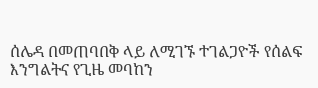ሰሌዳ በመጠባበቅ ላይ ለሚገኙ ተገልጋዮች የሰልፍ እንግልትና የጊዜ መባከን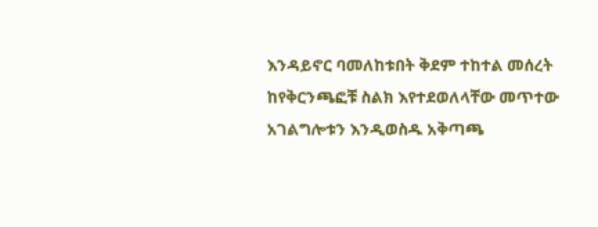እንዳይኖር ባመለከቱበት ቅደም ተከተል መሰረት ከየቅርንጫፎቹ ስልክ እየተደወለላቸው መጥተው አገልግሎቱን እንዲወስዱ አቅጣጫ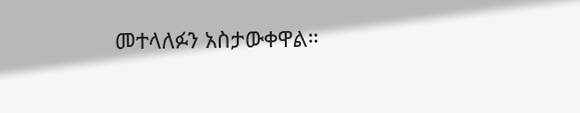መተላለፉን አስታውቀዋል።